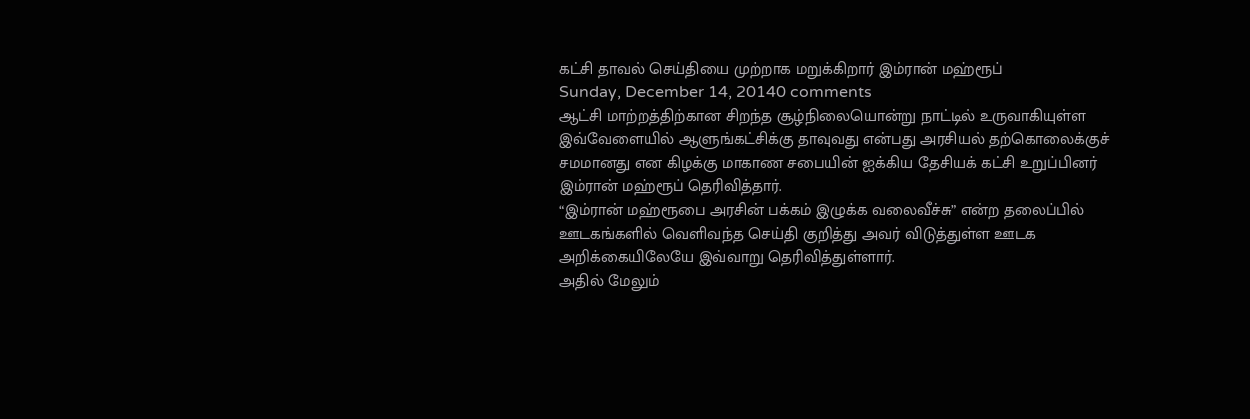கட்சி தாவல் செய்தியை முற்றாக மறுக்கிறார் இம்ரான் மஹ்ரூப்
Sunday, December 14, 20140 comments
ஆட்சி மாற்றத்திற்கான சிறந்த சூழ்நிலையொன்று நாட்டில் உருவாகியுள்ள இவ்வேளையில் ஆளுங்கட்சிக்கு தாவுவது என்பது அரசியல் தற்கொலைக்குச் சமமானது என கிழக்கு மாகாண சபையின் ஐக்கிய தேசியக் கட்சி உறுப்பினர் இம்ரான் மஹ்ரூப் தெரிவித்தார்.
“இம்ரான் மஹ்ரூபை அரசின் பக்கம் இழுக்க வலைவீச்சு” என்ற தலைப்பில் ஊடகங்களில் வெளிவந்த செய்தி குறித்து அவர் விடுத்துள்ள ஊடக அறிக்கையிலேயே இவ்வாறு தெரிவித்துள்ளார்.
அதில் மேலும்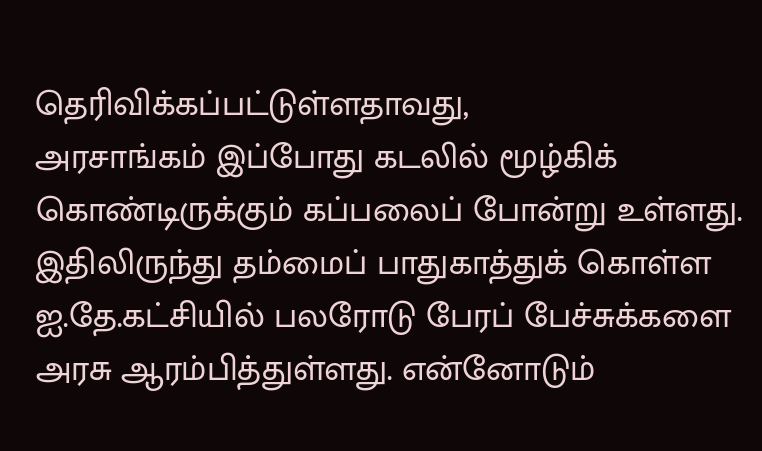தெரிவிக்கப்பட்டுள்ளதாவது,
அரசாங்கம் இப்போது கடலில் மூழ்கிக் கொண்டிருக்கும் கப்பலைப் போன்று உள்ளது. இதிலிருந்து தம்மைப் பாதுகாத்துக் கொள்ள ஐ.தே.கட்சியில் பலரோடு பேரப் பேச்சுக்களை அரசு ஆரம்பித்துள்ளது. என்னோடும்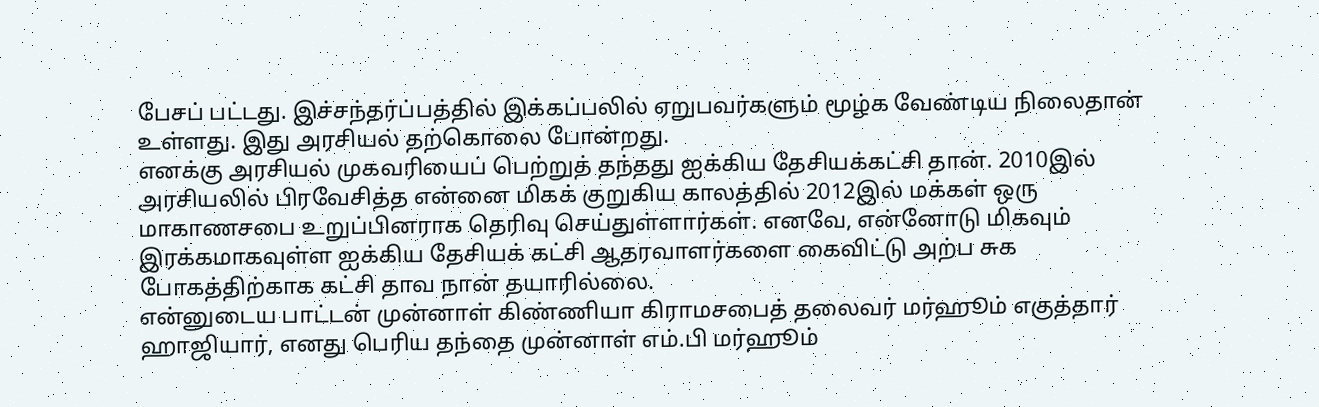பேசப் பட்டது. இச்சந்தர்ப்பத்தில் இக்கப்பலில் ஏறுபவர்களும் மூழ்க வேண்டிய நிலைதான் உள்ளது. இது அரசியல் தற்கொலை போன்றது.
எனக்கு அரசியல் முகவரியைப் பெற்றுத் தந்தது ஐக்கிய தேசியக்கட்சி தான். 2010இல் அரசியலில் பிரவேசித்த என்னை மிகக் குறுகிய காலத்தில் 2012இல் மக்கள் ஒரு மாகாணசபை உறுப்பினராக தெரிவு செய்துள்ளார்கள். எனவே, என்னோடு மிகவும் இரக்கமாகவுள்ள ஐக்கிய தேசியக் கட்சி ஆதரவாளர்களை கைவிட்டு அற்ப சுக போகத்திற்காக கட்சி தாவ நான் தயாரில்லை.
என்னுடைய பாட்டன் முன்னாள் கிண்ணியா கிராமசபைத் தலைவர் மர்ஹூம் எகுத்தார் ஹாஜியார், எனது பெரிய தந்தை முன்னாள் எம்.பி மர்ஹூம்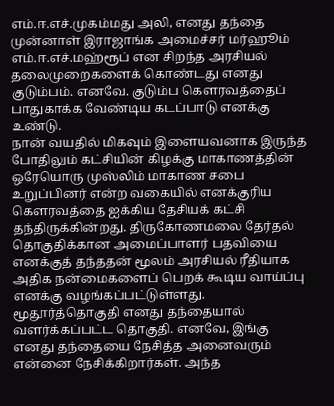எம்.ஈ.எச்.முகம்மது அலி, எனது தந்தை முன்னாள் இராஜாங்க அமைச்சர் மர்ஹூம் எம்.ஈ.எச்.மஹ்ரூப் என சிறந்த அரசியல் தலைமுறைகளைக் கொண்டது எனது குடும்பம். எனவே. குடும்ப கௌரவத்தைப் பாதுகாக்க வேண்டிய கடப்பாடு எனக்கு உண்டு.
நான் வயதில் மிகவும் இளையவனாக இருந்த போதிலும் கட்சியின் கிழக்கு மாகாணத்தின் ஒரேயொரு முஸ்லிம் மாகாண சபை உறுப்பினர் என்ற வகையில் எனக்குரிய கௌரவத்தை ஐக்கிய தேசியக் கட்சி தந்திருக்கின்றது. திருகோணமலை தேர்தல் தொகுதிக்கான அமைப்பாளர் பதவியை எனக்குத் தந்ததன் மூலம் அரசியல் ரீதியாக அதிக நன்மைகளைப் பெறக் கூடிய வாய்ப்பு எனக்கு வழங்கப்பட்டுள்ளது.
மூதூர்த்தொகுதி எனது தந்தையால் வளர்க்கப்பட்ட தொகுதி. எனவே, இங்கு எனது தந்தையை நேசித்த அனைவரும் என்னை நேசிக்கிறார்கள். அந்த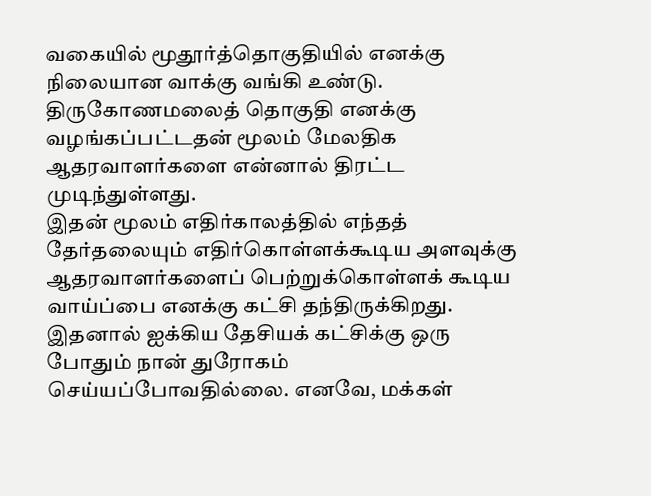வகையில் மூதூர்த்தொகுதியில் எனக்கு நிலையான வாக்கு வங்கி உண்டு. திருகோணமலைத் தொகுதி எனக்கு வழங்கப்பட்டதன் மூலம் மேலதிக ஆதரவாளர்களை என்னால் திரட்ட முடிந்துள்ளது.
இதன் மூலம் எதிர்காலத்தில் எந்தத் தேர்தலையும் எதிர்கொள்ளக்கூடிய அளவுக்கு ஆதரவாளர்களைப் பெற்றுக்கொள்ளக் கூடிய வாய்ப்பை எனக்கு கட்சி தந்திருக்கிறது. இதனால் ஐக்கிய தேசியக் கட்சிக்கு ஒரு போதும் நான் துரோகம் செய்யப்போவதில்லை. எனவே, மக்கள்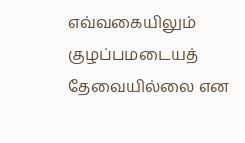எவ்வகையிலும் குழப்பமடையத் தேவையில்லை என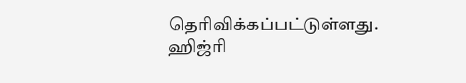தெரிவிக்கப்பட்டுள்ளது.
ஹிஜ்ரி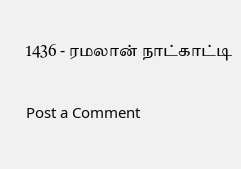1436 - ரமலான் நாட்காட்டி

Post a Comment